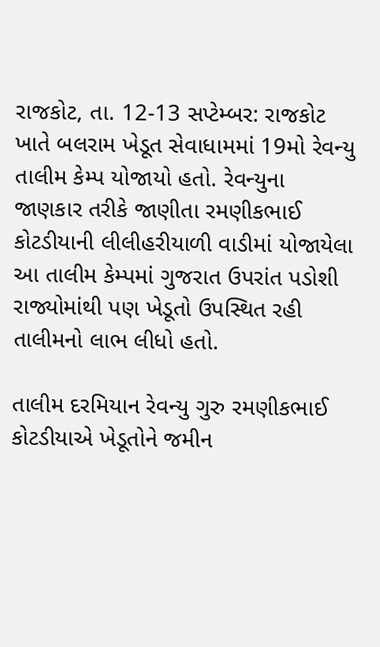રાજકોટ, તા. 12-13 સપ્ટેમ્બર: રાજકોટ ખાતે બલરામ ખેડૂત સેવાધામમાં 19મો રેવન્યુ તાલીમ કેમ્પ યોજાયો હતો. રેવન્યુના જાણકાર તરીકે જાણીતા રમણીકભાઈ કોટડીયાની લીલીહરીયાળી વાડીમાં યોજાયેલા આ તાલીમ કેમ્પમાં ગુજરાત ઉપરાંત પડોશી રાજ્યોમાંથી પણ ખેડૂતો ઉપસ્થિત રહી તાલીમનો લાભ લીધો હતો.

તાલીમ દરમિયાન રેવન્યુ ગુરુ રમણીકભાઈ કોટડીયાએ ખેડૂતોને જમીન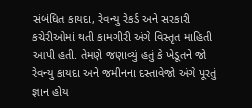સંબંધિત કાયદા, રેવન્યુ રેકર્ડ અને સરકારી કચેરીઓમાં થતી કામગીરી અંગે વિસ્તૃત માહિતી આપી હતી. તેમણે જણાવ્યું હતું કે ખેડૂતને જો રેવન્યુ કાયદા અને જમીનના દસ્તાવેજો અંગે પૂરતું જ્ઞાન હોય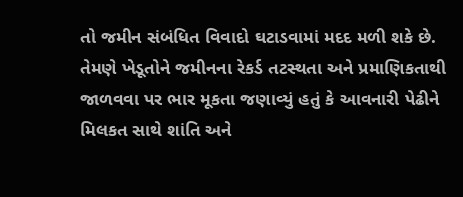તો જમીન સંબંધિત વિવાદો ઘટાડવામાં મદદ મળી શકે છે.
તેમણે ખેડૂતોને જમીનના રેકર્ડ તટસ્થતા અને પ્રમાણિકતાથી જાળવવા પર ભાર મૂકતા જણાવ્યું હતું કે આવનારી પેઢીને મિલકત સાથે શાંતિ અને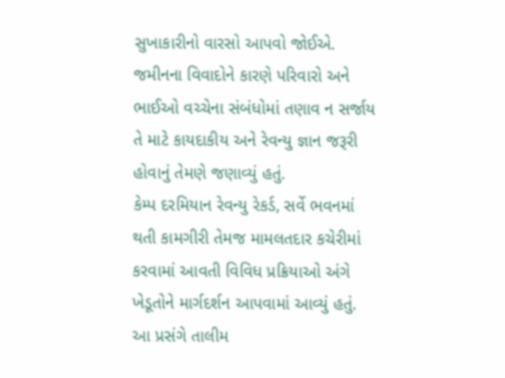સુખાકારીનો વારસો આપવો જોઈએ. જમીનના વિવાદોને કારણે પરિવારો અને ભાઈઓ વચ્ચેના સંબંધોમાં તણાવ ન સર્જાય તે માટે કાયદાકીય અને રેવન્યુ જ્ઞાન જરૂરી હોવાનું તેમણે જણાવ્યું હતું.
કેમ્પ દરમિયાન રેવન્યુ રેકર્ડ, સર્વે ભવનમાં થતી કામગીરી તેમજ મામલતદાર કચેરીમાં કરવામાં આવતી વિવિધ પ્રક્રિયાઓ અંગે ખેડૂતોને માર્ગદર્શન આપવામાં આવ્યું હતું.
આ પ્રસંગે તાલીમ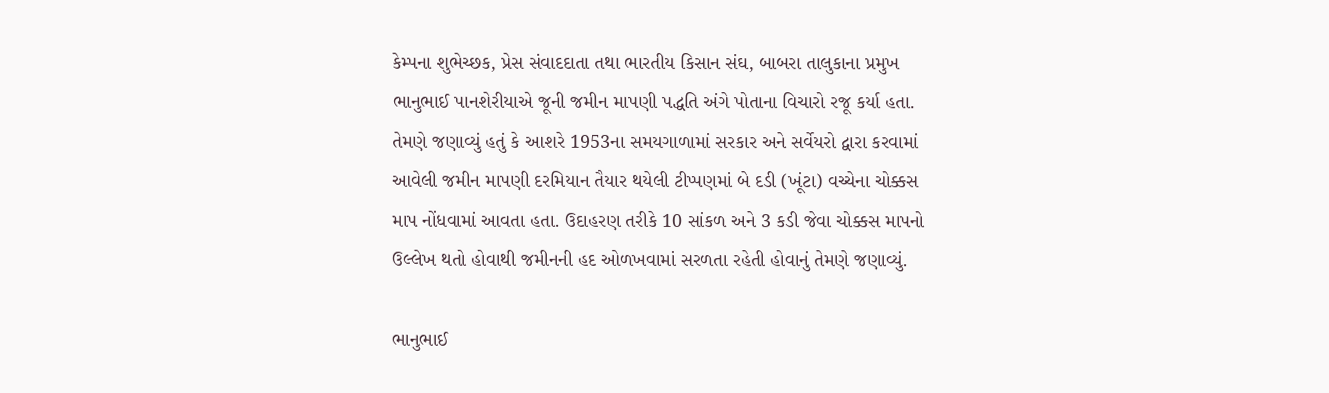કેમ્પના શુભેચ્છક, પ્રેસ સંવાદદાતા તથા ભારતીય કિસાન સંઘ, બાબરા તાલુકાના પ્રમુખ ભાનુભાઈ પાનશેરીયાએ જૂની જમીન માપણી પદ્ધતિ અંગે પોતાના વિચારો રજૂ કર્યા હતા. તેમણે જણાવ્યું હતું કે આશરે 1953ના સમયગાળામાં સરકાર અને સર્વેયરો દ્વારા કરવામાં આવેલી જમીન માપણી દરમિયાન તૈયાર થયેલી ટીપ્પણમાં બે દડી (ખૂંટા) વચ્ચેના ચોક્કસ માપ નોંધવામાં આવતા હતા. ઉદાહરણ તરીકે 10 સાંકળ અને 3 કડી જેવા ચોક્કસ માપનો ઉલ્લેખ થતો હોવાથી જમીનની હદ ઓળખવામાં સરળતા રહેતી હોવાનું તેમણે જણાવ્યું.

ભાનુભાઈ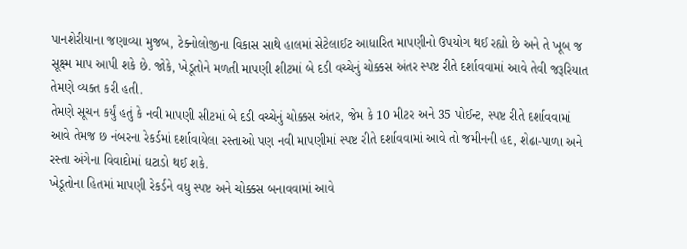પાનશેરીયાના જણાવ્યા મુજબ, ટેક્નોલોજીના વિકાસ સાથે હાલમાં સેટેલાઈટ આધારિત માપણીનો ઉપયોગ થઈ રહ્યો છે અને તે ખૂબ જ સૂક્ષ્મ માપ આપી શકે છે. જોકે, ખેડૂતોને મળતી માપણી શીટમાં બે દડી વચ્ચેનું ચોક્કસ અંતર સ્પષ્ટ રીતે દર્શાવવામાં આવે તેવી જરૂરિયાત તેમણે વ્યક્ત કરી હતી.
તેમણે સૂચન કર્યું હતું કે નવી માપણી સીટમાં બે દડી વચ્ચેનું ચોક્કસ અંતર, જેમ કે 10 મીટર અને 35 પોઈન્ટ, સ્પષ્ટ રીતે દર્શાવવામાં આવે તેમજ છ નંબરના રેકર્ડમાં દર્શાવાયેલા રસ્તાઓ પણ નવી માપણીમાં સ્પષ્ટ રીતે દર્શાવવામાં આવે તો જમીનની હદ, શેઢા-પાળા અને રસ્તા અંગેના વિવાદોમાં ઘટાડો થઈ શકે.
ખેડૂતોના હિતમાં માપણી રેકર્ડને વધુ સ્પષ્ટ અને ચોક્કસ બનાવવામાં આવે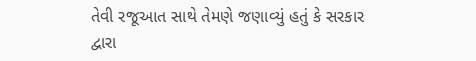તેવી રજૂઆત સાથે તેમણે જણાવ્યું હતું કે સરકાર દ્વારા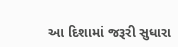આ દિશામાં જરૂરી સુધારા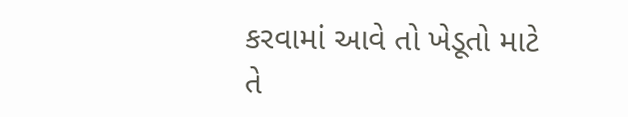કરવામાં આવે તો ખેડૂતો માટે તે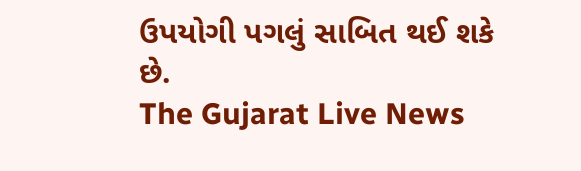ઉપયોગી પગલું સાબિત થઈ શકે છે.
The Gujarat Live News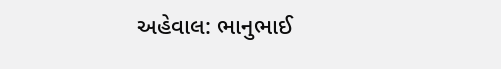અહેવાલ: ભાનુભાઈ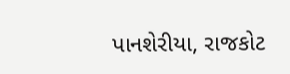પાનશેરીયા, રાજકોટ